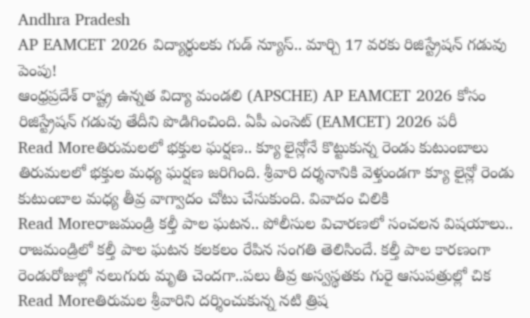Andhra Pradesh
AP EAMCET 2026 విద్యార్థులకు గుడ్ న్యూస్.. మార్చి 17 వరకు రిజిస్ట్రేషన్ గడువు పెంపు!
ఆంధ్రప్రదేశ్ రాష్ట్ర ఉన్నత విద్యా మండలి (APSCHE) AP EAMCET 2026 కోసం రిజిస్ట్రేషన్ గడువు తేదీని పొడిగించింది. ఏపీ ఎంసెట్ (EAMCET) 2026 పరీ
Read Moreతిరుమలలో భక్తుల ఘర్షణ.. క్యూ లైన్లోనే కొట్టుకున్న రెండు కుటుంబాలు
తిరుమలలో భక్తుల మధ్య ఘర్షణ జరిగింది. శ్రీవారి దర్శనానికి వెళ్తుండగా క్యూ లైన్లో రెండు కుటుంబాల మధ్య తీవ్ర వాగ్వాదం చోటు చేసుకుంది. వివాదం చిలికి
Read Moreరాజమండ్రి కల్తీ పాల ఘటన.. పోలీసుల విచారణలో సంచలన విషయాలు..
రాజమండ్రిలో కల్తీ పాల ఘటన కలకలం రేపిన సంగతి తెలిసిందే. కల్తీ పాల కారణంగా రెండురోజుల్లో నలుగురు మృతి చెందగా..పలు తీవ్ర అస్వస్థతకు గురై ఆసుపత్రుల్లో చిక
Read Moreతిరుమల శ్రీవారిని దర్శించుకున్న నటి త్రిష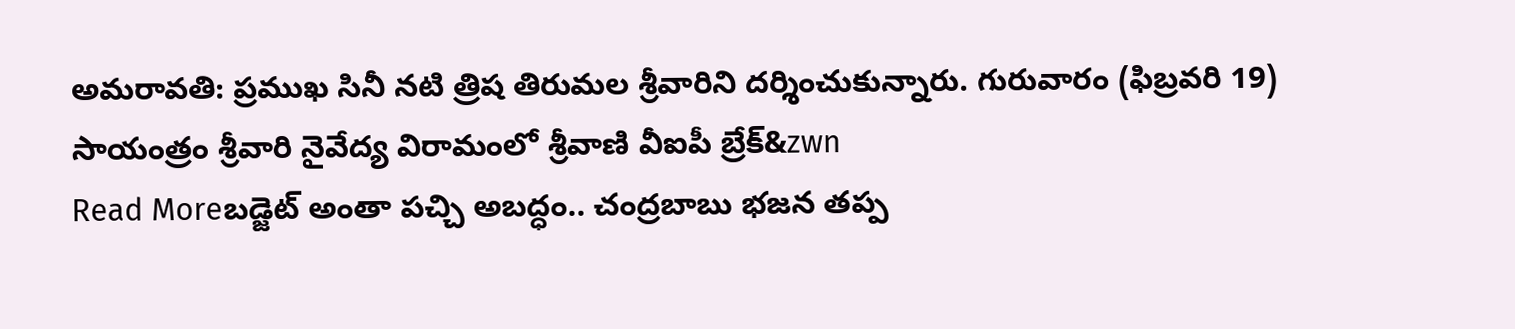అమరావతి: ప్రముఖ సినీ నటి త్రిష తిరుమల శ్రీవారిని దర్శించుకున్నారు. గురువారం (ఫిబ్రవరి 19) సాయంత్రం శ్రీవారి నైవేద్య విరామంలో శ్రీవాణి వీఐపీ బ్రేక్&zwn
Read Moreబడ్జెట్ అంతా పచ్చి అబద్ధం.. చంద్రబాబు భజన తప్ప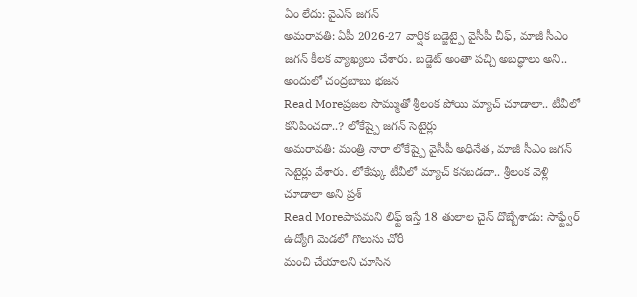ఏం లేదు: వైఎస్ జగన్
అమరావతి: ఏపీ 2026-27 వార్షిక బడ్జెట్పై వైసీపీ చీఫ్, మాజీ సీఎం జగన్ కీలక వ్యాఖ్యలు చేశారు. బడ్జెట్ అంతా పచ్చి అబద్ధాలు అని.. అందులో చంద్రబాబు భజన
Read Moreప్రజల సొమ్ముతో శ్రీలంక పోయి మ్యాచ్ చూడాలా.. టీవీలో కనిపించదా..? లోకేష్పై జగన్ సెటైర్లు
అమరావతి: మంత్రి నారా లోకేష్పై వైసీపీ అధినేత, మాజీ సీఎం జగన్ సెటైర్లు వేశారు. లోకేష్కు టీవీలో మ్యాచ్ కనబడదా.. శ్రీలంక వెళ్లి చూడాలా అని ప్రశ్
Read Moreపాపమని లిఫ్ట్ ఇస్తే 18 తులాల చైన్ దొబ్బేశాడు: సాఫ్ట్వేర్ ఉద్యోగి మెడలో గొలుసు చోరీ
మంచి చేయాలని చూసిన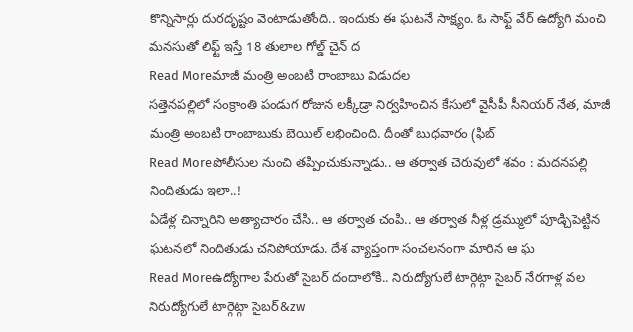కొన్నిసార్లు దురదృష్టం వెంటాడుతోంది.. ఇందుకు ఈ ఘటనే సాక్ష్యం. ఓ సాఫ్ట్ వేర్ ఉద్యోగి మంచి మనసుతో లిఫ్ట్ ఇస్తే 18 తులాల గోల్డ్ చైన్ ద
Read Moreమాజీ మంత్రి అంబటి రాంబాబు విడుదల
సత్తెనపల్లిలో సంక్రాంతి పండుగ రోజున లక్కీడ్రా నిర్వహించిన కేసులో వైసీపీ సీనియర్ నేత, మాజీ మంత్రి అంబటి రాంబాబుకు బెయిల్ లభించింది. దీంతో బుధవారం (ఫిబ్
Read Moreపోలీసుల నుంచి తప్పించుకున్నాడు.. ఆ తర్వాత చెరువులో శవం : మదనపల్లి నిందితుడు ఇలా..!
ఏడేళ్ల చిన్నారిని అత్యాచారం చేసి.. ఆ తర్వాత చంపి.. ఆ తర్వాత నీళ్ల డ్రమ్ములో పూడ్చిపెట్టిన ఘటనలో నిందితుడు చనిపోయాడు. దేశ వ్యాప్తంగా సంచలనంగా మారిన ఆ ఘ
Read Moreఉద్యోగాల పేరుతో సైబర్ దందాలోకి.. నిరుద్యోగులే టార్గెట్గా సైబర్ నేరగాళ్ల వల
నిరుద్యోగులే టార్గెట్గా సైబర్&zw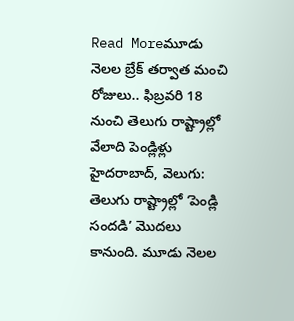Read Moreమూడు నెలల బ్రేక్ తర్వాత మంచి రోజులు.. ఫిబ్రవరి 18 నుంచి తెలుగు రాష్ట్రాల్లో వేలాది పెండ్లిళ్లు
హైదరాబాద్, వెలుగు: తెలుగు రాష్ట్రాల్లో ‘పెండ్లి సందడి’ మొదలు కానుంది. మూడు నెలల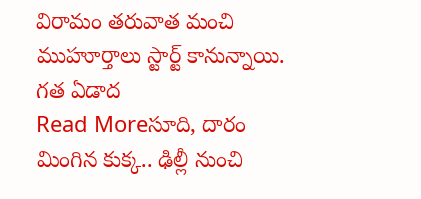విరామం తరువాత మంచి ముహూర్తాలు స్టార్ట్ కానున్నాయి. గత ఏడాద
Read Moreసూది, దారం మింగిన కుక్క.. ఢిల్లీ నుంచి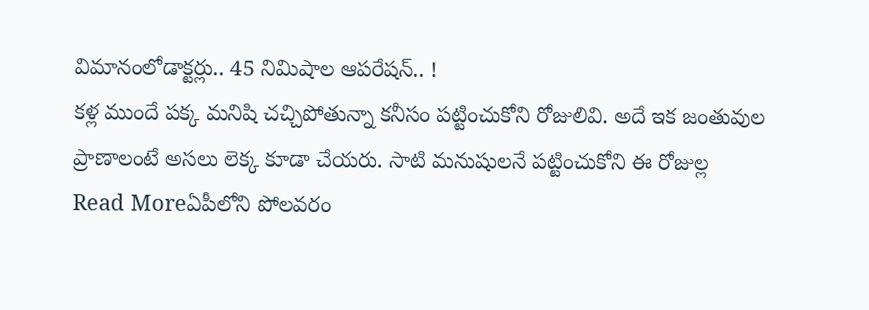విమానంలోడాక్టర్లు.. 45 నిమిషాల ఆపరేషన్.. !
కళ్ల ముందే పక్క మనిషి చచ్చిపోతున్నా కనీసం పట్టించుకోని రోజులివి. అదే ఇక జంతువుల ప్రాణాలంటే అసలు లెక్క కూడా చేయరు. సాటి మనుషులనే పట్టించుకోని ఈ రోజుల్ల
Read Moreఏపీలోని పోలవరం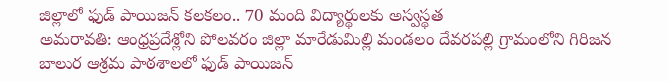జిల్లాలో ఫుడ్ పాయిజన్ కలకలం.. 70 మంది విద్యార్థులకు అస్వస్థత
అమరావతి: ఆంధ్రప్రదేశ్లోని పోలవరం జిల్లా మారేడుమిల్లి మండలం దేవరపల్లి గ్రామంలోని గిరిజన బాలుర ఆశ్రమ పాఠశాలలో ఫుడ్ పాయిజన్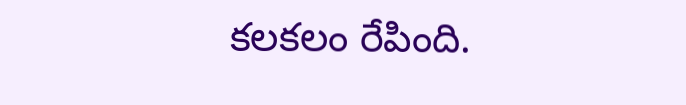కలకలం రేపింది.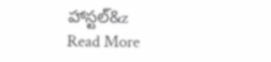హాస్టల్&z
Read More